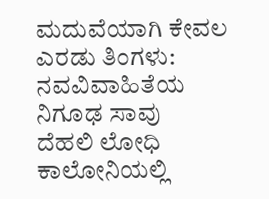ಮದುವೆಯಾಗಿ ಕೇವಲ ಎರಡು ತಿಂಗಳು: ನವವಿವಾಹಿತೆಯ ನಿಗೂಢ ಸಾವು
ದೆಹಲಿ ಲೋಧಿ ಕಾಲೋನಿಯಲ್ಲಿ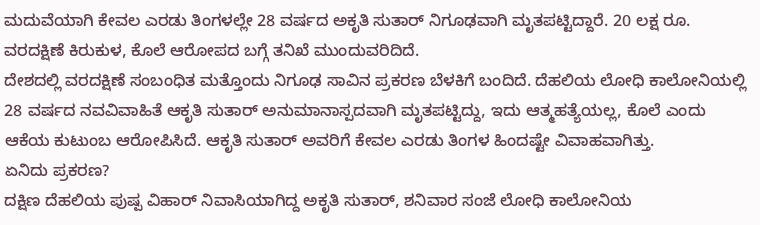ಮದುವೆಯಾಗಿ ಕೇವಲ ಎರಡು ತಿಂಗಳಲ್ಲೇ 28 ವರ್ಷದ ಅಕೃತಿ ಸುತಾರ್ ನಿಗೂಢವಾಗಿ ಮೃತಪಟ್ಟಿದ್ದಾರೆ. 20 ಲಕ್ಷ ರೂ. ವರದಕ್ಷಿಣೆ ಕಿರುಕುಳ, ಕೊಲೆ ಆರೋಪದ ಬಗ್ಗೆ ತನಿಖೆ ಮುಂದುವರಿದಿದೆ.
ದೇಶದಲ್ಲಿ ವರದಕ್ಷಿಣೆ ಸಂಬಂಧಿತ ಮತ್ತೊಂದು ನಿಗೂಢ ಸಾವಿನ ಪ್ರಕರಣ ಬೆಳಕಿಗೆ ಬಂದಿದೆ. ದೆಹಲಿಯ ಲೋಧಿ ಕಾಲೋನಿಯಲ್ಲಿ 28 ವರ್ಷದ ನವವಿವಾಹಿತೆ ಆಕೃತಿ ಸುತಾರ್ ಅನುಮಾನಾಸ್ಪದವಾಗಿ ಮೃತಪಟ್ಟಿದ್ದು, ಇದು ಆತ್ಮಹತ್ಯೆಯಲ್ಲ, ಕೊಲೆ ಎಂದು ಆಕೆಯ ಕುಟುಂಬ ಆರೋಪಿಸಿದೆ. ಆಕೃತಿ ಸುತಾರ್ ಅವರಿಗೆ ಕೇವಲ ಎರಡು ತಿಂಗಳ ಹಿಂದಷ್ಟೇ ವಿವಾಹವಾಗಿತ್ತು.
ಏನಿದು ಪ್ರಕರಣ?
ದಕ್ಷಿಣ ದೆಹಲಿಯ ಪುಷ್ಪ ವಿಹಾರ್ ನಿವಾಸಿಯಾಗಿದ್ದ ಅಕೃತಿ ಸುತಾರ್, ಶನಿವಾರ ಸಂಜೆ ಲೋಧಿ ಕಾಲೋನಿಯ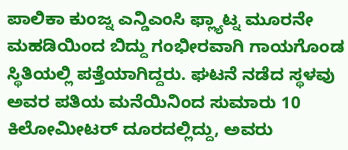ಪಾಲಿಕಾ ಕುಂಜ್ನ ಎನ್ಡಿಎಂಸಿ ಫ್ಲ್ಯಾಟ್ನ ಮೂರನೇ ಮಹಡಿಯಿಂದ ಬಿದ್ದು ಗಂಭೀರವಾಗಿ ಗಾಯಗೊಂಡ ಸ್ಥಿತಿಯಲ್ಲಿ ಪತ್ತೆಯಾಗಿದ್ದರು. ಘಟನೆ ನಡೆದ ಸ್ಥಳವು ಅವರ ಪತಿಯ ಮನೆಯಿನಿಂದ ಸುಮಾರು 10 ಕಿಲೋಮೀಟರ್ ದೂರದಲ್ಲಿದ್ದು, ಅವರು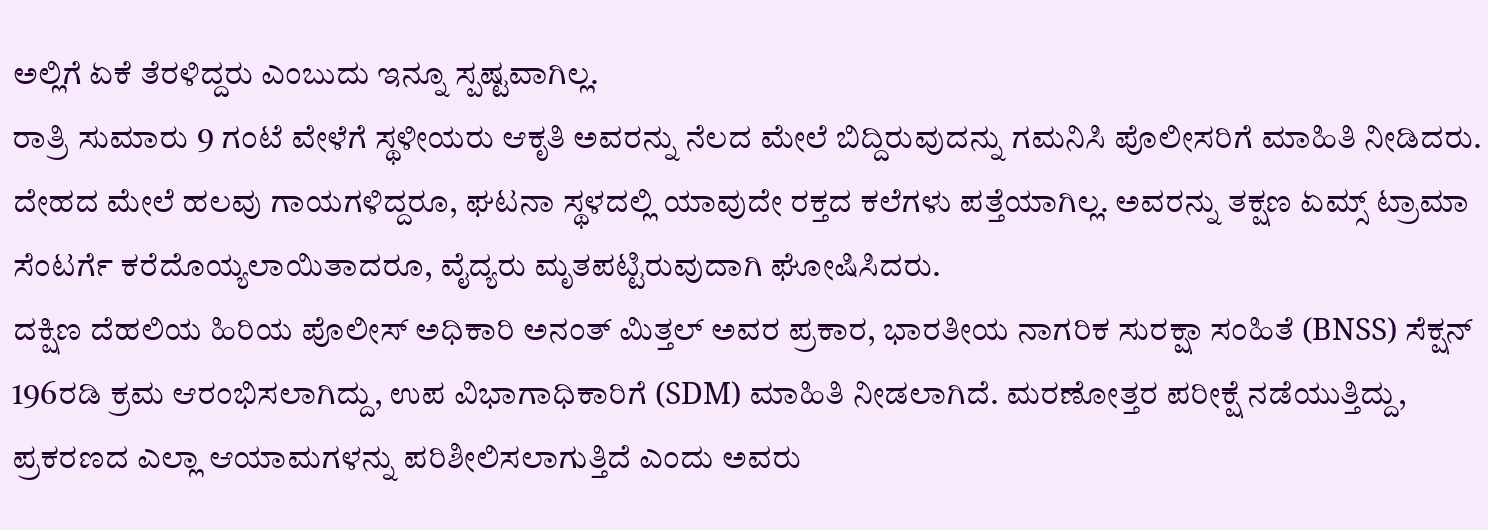ಅಲ್ಲಿಗೆ ಏಕೆ ತೆರಳಿದ್ದರು ಎಂಬುದು ಇನ್ನೂ ಸ್ಪಷ್ಟವಾಗಿಲ್ಲ.
ರಾತ್ರಿ ಸುಮಾರು 9 ಗಂಟೆ ವೇಳೆಗೆ ಸ್ಥಳೀಯರು ಆಕೃತಿ ಅವರನ್ನು ನೆಲದ ಮೇಲೆ ಬಿದ್ದಿರುವುದನ್ನು ಗಮನಿಸಿ ಪೊಲೀಸರಿಗೆ ಮಾಹಿತಿ ನೀಡಿದರು. ದೇಹದ ಮೇಲೆ ಹಲವು ಗಾಯಗಳಿದ್ದರೂ, ಘಟನಾ ಸ್ಥಳದಲ್ಲಿ ಯಾವುದೇ ರಕ್ತದ ಕಲೆಗಳು ಪತ್ತೆಯಾಗಿಲ್ಲ. ಅವರನ್ನು ತಕ್ಷಣ ಏಮ್ಸ್ ಟ್ರಾಮಾ ಸೆಂಟರ್ಗೆ ಕರೆದೊಯ್ಯಲಾಯಿತಾದರೂ, ವೈದ್ಯರು ಮೃತಪಟ್ಟಿರುವುದಾಗಿ ಘೋಷಿಸಿದರು.
ದಕ್ಷಿಣ ದೆಹಲಿಯ ಹಿರಿಯ ಪೊಲೀಸ್ ಅಧಿಕಾರಿ ಅನಂತ್ ಮಿತ್ತಲ್ ಅವರ ಪ್ರಕಾರ, ಭಾರತೀಯ ನಾಗರಿಕ ಸುರಕ್ಷಾ ಸಂಹಿತೆ (BNSS) ಸೆಕ್ಷನ್ 196ರಡಿ ಕ್ರಮ ಆರಂಭಿಸಲಾಗಿದ್ದು, ಉಪ ವಿಭಾಗಾಧಿಕಾರಿಗೆ (SDM) ಮಾಹಿತಿ ನೀಡಲಾಗಿದೆ. ಮರಣೋತ್ತರ ಪರೀಕ್ಷೆ ನಡೆಯುತ್ತಿದ್ದು, ಪ್ರಕರಣದ ಎಲ್ಲಾ ಆಯಾಮಗಳನ್ನು ಪರಿಶೀಲಿಸಲಾಗುತ್ತಿದೆ ಎಂದು ಅವರು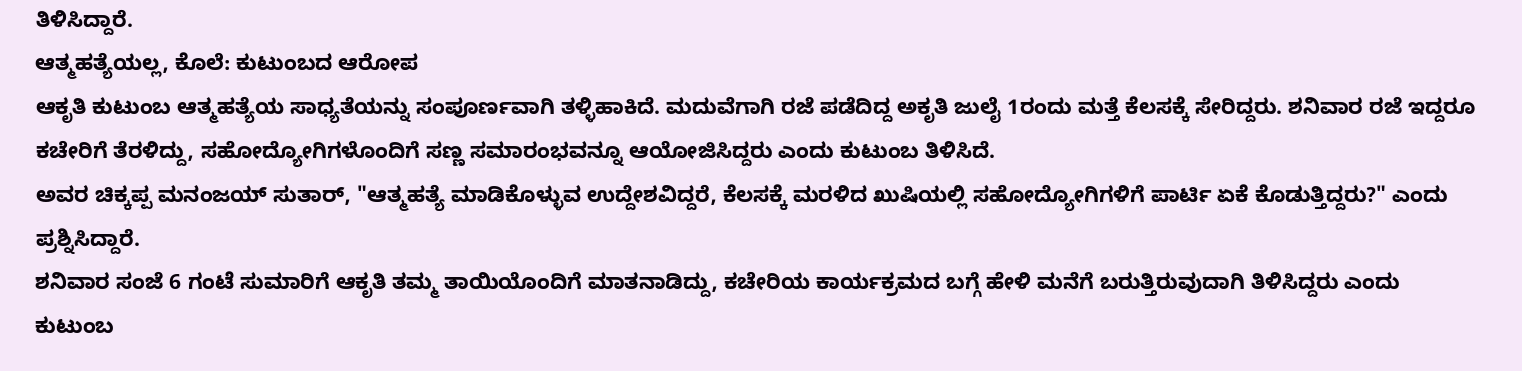ತಿಳಿಸಿದ್ದಾರೆ.
ಆತ್ಮಹತ್ಯೆಯಲ್ಲ, ಕೊಲೆ: ಕುಟುಂಬದ ಆರೋಪ
ಆಕೃತಿ ಕುಟುಂಬ ಆತ್ಮಹತ್ಯೆಯ ಸಾಧ್ಯತೆಯನ್ನು ಸಂಪೂರ್ಣವಾಗಿ ತಳ್ಳಿಹಾಕಿದೆ. ಮದುವೆಗಾಗಿ ರಜೆ ಪಡೆದಿದ್ದ ಅಕೃತಿ ಜುಲೈ 1ರಂದು ಮತ್ತೆ ಕೆಲಸಕ್ಕೆ ಸೇರಿದ್ದರು. ಶನಿವಾರ ರಜೆ ಇದ್ದರೂ ಕಚೇರಿಗೆ ತೆರಳಿದ್ದು, ಸಹೋದ್ಯೋಗಿಗಳೊಂದಿಗೆ ಸಣ್ಣ ಸಮಾರಂಭವನ್ನೂ ಆಯೋಜಿಸಿದ್ದರು ಎಂದು ಕುಟುಂಬ ತಿಳಿಸಿದೆ.
ಅವರ ಚಿಕ್ಕಪ್ಪ ಮನಂಜಯ್ ಸುತಾರ್, "ಆತ್ಮಹತ್ಯೆ ಮಾಡಿಕೊಳ್ಳುವ ಉದ್ದೇಶವಿದ್ದರೆ, ಕೆಲಸಕ್ಕೆ ಮರಳಿದ ಖುಷಿಯಲ್ಲಿ ಸಹೋದ್ಯೋಗಿಗಳಿಗೆ ಪಾರ್ಟಿ ಏಕೆ ಕೊಡುತ್ತಿದ್ದರು?" ಎಂದು ಪ್ರಶ್ನಿಸಿದ್ದಾರೆ.
ಶನಿವಾರ ಸಂಜೆ 6 ಗಂಟೆ ಸುಮಾರಿಗೆ ಆಕೃತಿ ತಮ್ಮ ತಾಯಿಯೊಂದಿಗೆ ಮಾತನಾಡಿದ್ದು, ಕಚೇರಿಯ ಕಾರ್ಯಕ್ರಮದ ಬಗ್ಗೆ ಹೇಳಿ ಮನೆಗೆ ಬರುತ್ತಿರುವುದಾಗಿ ತಿಳಿಸಿದ್ದರು ಎಂದು ಕುಟುಂಬ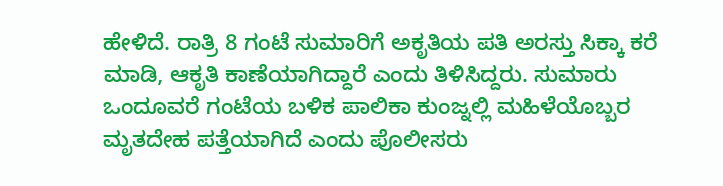ಹೇಳಿದೆ. ರಾತ್ರಿ 8 ಗಂಟೆ ಸುಮಾರಿಗೆ ಅಕೃತಿಯ ಪತಿ ಅರಸ್ತು ಸಿಕ್ಕಾ ಕರೆ ಮಾಡಿ, ಆಕೃತಿ ಕಾಣೆಯಾಗಿದ್ದಾರೆ ಎಂದು ತಿಳಿಸಿದ್ದರು. ಸುಮಾರು ಒಂದೂವರೆ ಗಂಟೆಯ ಬಳಿಕ ಪಾಲಿಕಾ ಕುಂಜ್ನಲ್ಲಿ ಮಹಿಳೆಯೊಬ್ಬರ ಮೃತದೇಹ ಪತ್ತೆಯಾಗಿದೆ ಎಂದು ಪೊಲೀಸರು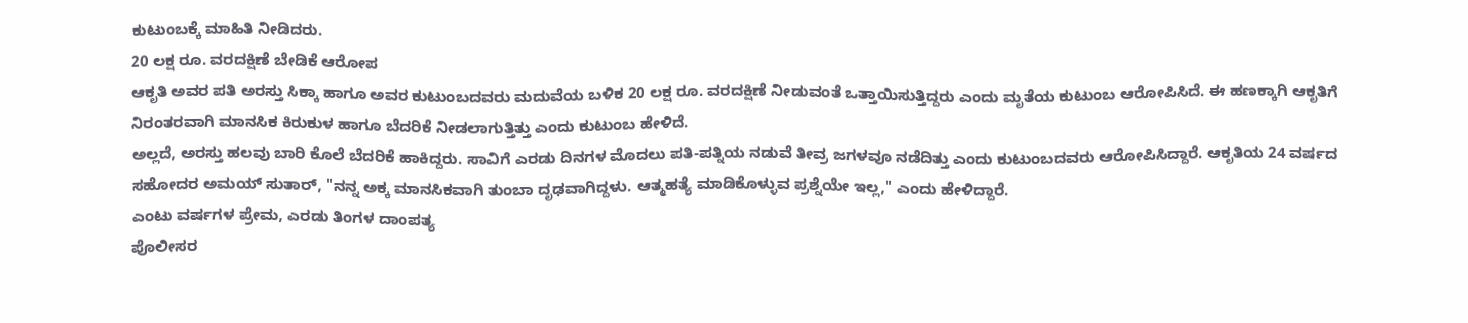ಕುಟುಂಬಕ್ಕೆ ಮಾಹಿತಿ ನೀಡಿದರು.
20 ಲಕ್ಷ ರೂ. ವರದಕ್ಷಿಣೆ ಬೇಡಿಕೆ ಆರೋಪ
ಆಕೃತಿ ಅವರ ಪತಿ ಅರಸ್ತು ಸಿಕ್ಕಾ ಹಾಗೂ ಅವರ ಕುಟುಂಬದವರು ಮದುವೆಯ ಬಳಿಕ 20 ಲಕ್ಷ ರೂ. ವರದಕ್ಷಿಣೆ ನೀಡುವಂತೆ ಒತ್ತಾಯಿಸುತ್ತಿದ್ದರು ಎಂದು ಮೃತೆಯ ಕುಟುಂಬ ಆರೋಪಿಸಿದೆ. ಈ ಹಣಕ್ಕಾಗಿ ಆಕೃತಿಗೆ ನಿರಂತರವಾಗಿ ಮಾನಸಿಕ ಕಿರುಕುಳ ಹಾಗೂ ಬೆದರಿಕೆ ನೀಡಲಾಗುತ್ತಿತ್ತು ಎಂದು ಕುಟುಂಬ ಹೇಳಿದೆ.
ಅಲ್ಲದೆ, ಅರಸ್ತು ಹಲವು ಬಾರಿ ಕೊಲೆ ಬೆದರಿಕೆ ಹಾಕಿದ್ದರು. ಸಾವಿಗೆ ಎರಡು ದಿನಗಳ ಮೊದಲು ಪತಿ-ಪತ್ನಿಯ ನಡುವೆ ತೀವ್ರ ಜಗಳವೂ ನಡೆದಿತ್ತು ಎಂದು ಕುಟುಂಬದವರು ಆರೋಪಿಸಿದ್ದಾರೆ. ಆಕೃತಿಯ 24 ವರ್ಷದ ಸಹೋದರ ಅಮಯ್ ಸುತಾರ್, "ನನ್ನ ಅಕ್ಕ ಮಾನಸಿಕವಾಗಿ ತುಂಬಾ ದೃಢವಾಗಿದ್ದಳು. ಆತ್ಮಹತ್ಯೆ ಮಾಡಿಕೊಳ್ಳುವ ಪ್ರಶ್ನೆಯೇ ಇಲ್ಲ," ಎಂದು ಹೇಳಿದ್ದಾರೆ.
ಎಂಟು ವರ್ಷಗಳ ಪ್ರೇಮ, ಎರಡು ತಿಂಗಳ ದಾಂಪತ್ಯ
ಪೊಲೀಸರ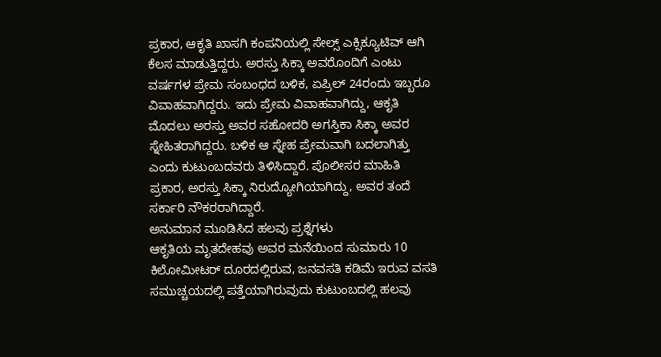ಪ್ರಕಾರ, ಆಕೃತಿ ಖಾಸಗಿ ಕಂಪನಿಯಲ್ಲಿ ಸೇಲ್ಸ್ ಎಕ್ಸಿಕ್ಯೂಟಿವ್ ಆಗಿ ಕೆಲಸ ಮಾಡುತ್ತಿದ್ದರು. ಅರಸ್ತು ಸಿಕ್ಕಾ ಅವರೊಂದಿಗೆ ಎಂಟು ವರ್ಷಗಳ ಪ್ರೇಮ ಸಂಬಂಧದ ಬಳಿಕ, ಏಪ್ರಿಲ್ 24ರಂದು ಇಬ್ಬರೂ ವಿವಾಹವಾಗಿದ್ದರು. ಇದು ಪ್ರೇಮ ವಿವಾಹವಾಗಿದ್ದು, ಆಕೃತಿ ಮೊದಲು ಅರಸ್ತು ಅವರ ಸಹೋದರಿ ಅಗಸ್ತಿಕಾ ಸಿಕ್ಕಾ ಅವರ ಸ್ನೇಹಿತರಾಗಿದ್ದರು. ಬಳಿಕ ಆ ಸ್ನೇಹ ಪ್ರೇಮವಾಗಿ ಬದಲಾಗಿತ್ತು ಎಂದು ಕುಟುಂಬದವರು ತಿಳಿಸಿದ್ದಾರೆ. ಪೊಲೀಸರ ಮಾಹಿತಿ ಪ್ರಕಾರ, ಅರಸ್ತು ಸಿಕ್ಕಾ ನಿರುದ್ಯೋಗಿಯಾಗಿದ್ದು, ಅವರ ತಂದೆ ಸರ್ಕಾರಿ ನೌಕರರಾಗಿದ್ದಾರೆ.
ಅನುಮಾನ ಮೂಡಿಸಿದ ಹಲವು ಪ್ರಶ್ನೆಗಳು
ಆಕೃತಿಯ ಮೃತದೇಹವು ಅವರ ಮನೆಯಿಂದ ಸುಮಾರು 10 ಕಿಲೋಮೀಟರ್ ದೂರದಲ್ಲಿರುವ, ಜನವಸತಿ ಕಡಿಮೆ ಇರುವ ವಸತಿ ಸಮುಚ್ಚಯದಲ್ಲಿ ಪತ್ತೆಯಾಗಿರುವುದು ಕುಟುಂಬದಲ್ಲಿ ಹಲವು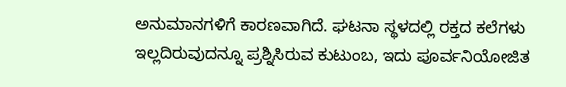ಅನುಮಾನಗಳಿಗೆ ಕಾರಣವಾಗಿದೆ. ಘಟನಾ ಸ್ಥಳದಲ್ಲಿ ರಕ್ತದ ಕಲೆಗಳು ಇಲ್ಲದಿರುವುದನ್ನೂ ಪ್ರಶ್ನಿಸಿರುವ ಕುಟುಂಬ, ಇದು ಪೂರ್ವನಿಯೋಜಿತ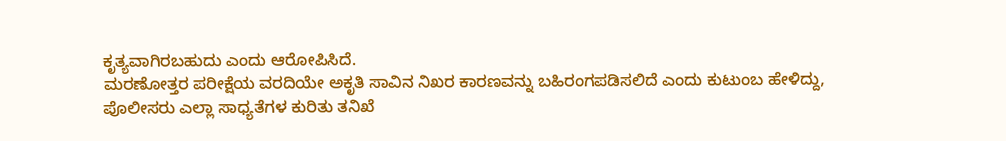ಕೃತ್ಯವಾಗಿರಬಹುದು ಎಂದು ಆರೋಪಿಸಿದೆ.
ಮರಣೋತ್ತರ ಪರೀಕ್ಷೆಯ ವರದಿಯೇ ಅಕೃತಿ ಸಾವಿನ ನಿಖರ ಕಾರಣವನ್ನು ಬಹಿರಂಗಪಡಿಸಲಿದೆ ಎಂದು ಕುಟುಂಬ ಹೇಳಿದ್ದು, ಪೊಲೀಸರು ಎಲ್ಲಾ ಸಾಧ್ಯತೆಗಳ ಕುರಿತು ತನಿಖೆ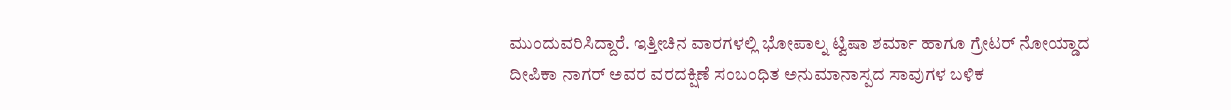ಮುಂದುವರಿಸಿದ್ದಾರೆ. ಇತ್ತೀಚಿನ ವಾರಗಳಲ್ಲಿ ಭೋಪಾಲ್ನ ಟ್ವಿಷಾ ಶರ್ಮಾ ಹಾಗೂ ಗ್ರೇಟರ್ ನೋಯ್ಡಾದ ದೀಪಿಕಾ ನಾಗರ್ ಅವರ ವರದಕ್ಷಿಣೆ ಸಂಬಂಧಿತ ಅನುಮಾನಾಸ್ಪದ ಸಾವುಗಳ ಬಳಿಕ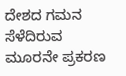ದೇಶದ ಗಮನ ಸೆಳೆದಿರುವ ಮೂರನೇ ಪ್ರಕರಣ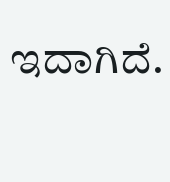ಇದಾಗಿದೆ.